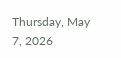Thursday, May 7, 2026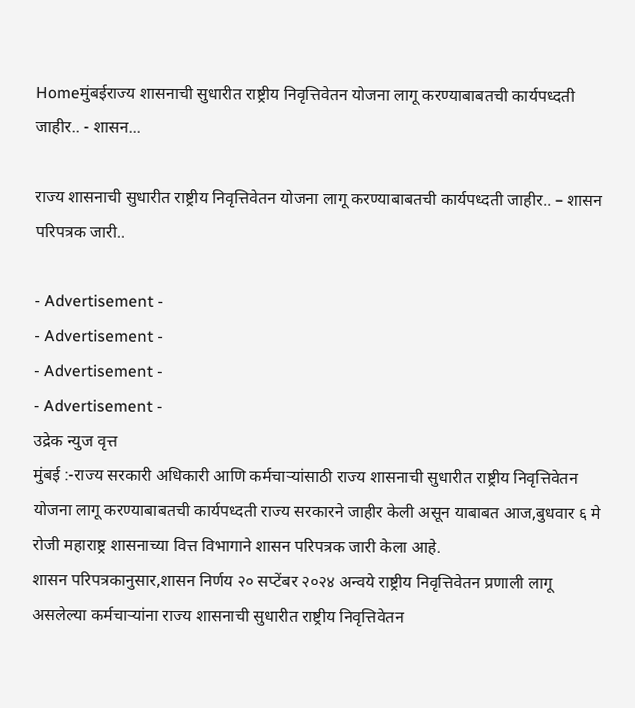Homeमुंबईराज्य शासनाची सुधारीत राष्ट्रीय निवृत्तिवेतन योजना लागू करण्याबाबतची कार्यपध्दती जाहीर.. - शासन...

राज्य शासनाची सुधारीत राष्ट्रीय निवृत्तिवेतन योजना लागू करण्याबाबतची कार्यपध्दती जाहीर.. – शासन परिपत्रक जारी..

- Advertisement -
- Advertisement -
- Advertisement -
- Advertisement -
उद्रेक न्युज वृत्त
मुंबई :-राज्य सरकारी अधिकारी आणि कर्मचाऱ्यांसाठी राज्य शासनाची सुधारीत राष्ट्रीय निवृत्तिवेतन योजना लागू करण्याबाबतची कार्यपध्दती राज्य सरकारने जाहीर केली असून याबाबत आज,बुधवार ६ मे रोजी महाराष्ट्र शासनाच्या वित्त विभागाने शासन परिपत्रक जारी केला आहे.
शासन परिपत्रकानुसार,शासन निर्णय २० सप्टेंबर २०२४ अन्वये राष्ट्रीय निवृत्तिवेतन प्रणाली लागू असलेल्या कर्मचाऱ्यांना राज्य शासनाची सुधारीत राष्ट्रीय निवृत्तिवेतन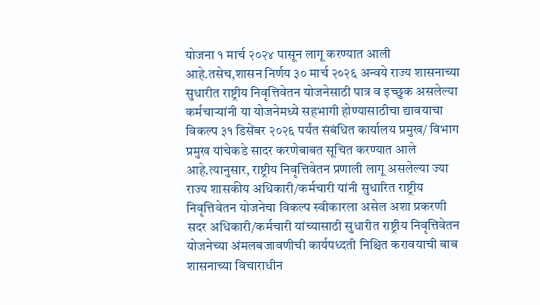योजना १ मार्च २०२४ पासून लागू करण्यात आली आहे.तसेच,शासन निर्णय ३० मार्च २०२६ अन्वये राज्य शासनाच्या सुधारीत राष्ट्रीय निवृत्तिवेतन योजनेसाठी पात्र व इच्छुक असलेल्या कर्मचाऱ्यांनी या योजनेमध्ये सहभागी होण्यासाठीचा द्यावयाचा विकल्प ३१ डिसेंबर २०२६ पर्यंत संबंधित कार्यालय प्रमुख/ विभाग प्रमुख यांचेकडे सादर करणेबाबत सूचित करण्यात आले आहे.त्यानुसार, राष्ट्रीय निवृत्तिवेतन प्रणाली लागू असलेल्या ज्या राज्य शासकीय अधिकारी/कर्मचारी यांनी सुधारित राष्ट्रीय निवृत्तिवेतन योजनेचा विकल्प स्वीकारला असेल अशा प्रकरणी सदर अधिकारी/कर्मचारी यांच्यासाठी सुधारीत राष्ट्रीय निवृत्तिवेतन योजनेच्या अंमलबजावणीची कार्यपध्दती निश्चित करावयाची बाब शासनाच्या विचाराधीन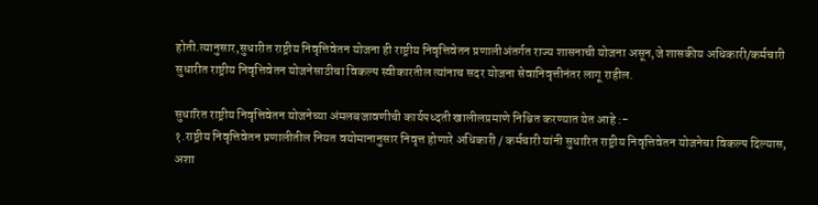होती.त्यानुसार,सुधारीत राष्ट्रीय निवृत्तिवेतन योजना ही राष्ट्रीय निवृत्तिवेतन प्रणालीअंतर्गत राज्य शासनाची योजना असून,जे शासकीय अधिकारी/कर्मचारी सुधारीत राष्ट्रीय निवृत्तिवेतन योजनेसाठीचा विकल्प स्वीकारतील त्यांनाच सदर योजना सेवानिवृत्तीनंतर लागू राहील.

सुधारित राष्ट्रीय निवृत्तिवेतन योजनेच्या अंमलबजावणीची कार्यपध्दती खालीलप्रमाणे निश्चित करण्यात येत आहे :-
१.राष्ट्रीय निवृत्तिवेतन प्रणालीतील नियत वयोमानानुसार निवृत्त होणारे अधिकारी / कर्मचारी यांनी सुधारित राष्ट्रीय निवृत्तिवेतन योजनेचा विकल्प दिल्यास, अशा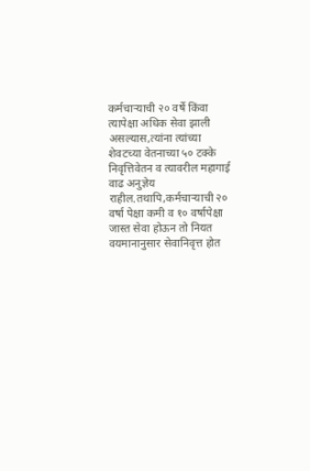कर्मचाऱ्याची २० वर्षे किंवा त्यापेक्षा अधिक सेवा झाली असल्यास,त्यांना त्यांच्या शेवटच्या वेतनाच्या ५० टक्के निवृत्तिवेतन व त्यावरील महागाई वाढ अनुज्ञेय राहील.तथापि,कर्मचाऱ्याची २० वर्षा पेक्षा कमी व १० वर्षापेक्षा जास्त सेवा होऊन तो नियत वयमानानुसार सेवानिवृत्त होत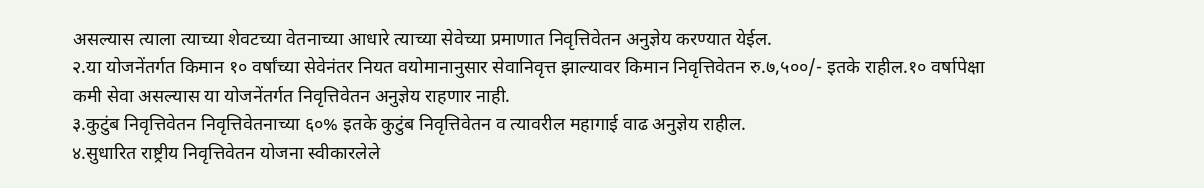असल्यास त्याला त्याच्या शेवटच्या वेतनाच्या आधारे त्याच्या सेवेच्या प्रमाणात निवृत्तिवेतन अनुज्ञेय करण्यात येईल.
२.या योजनेंतर्गत किमान १० वर्षांच्या सेवेनंतर नियत वयोमानानुसार सेवानिवृत्त झाल्यावर किमान निवृत्तिवेतन रु.७,५००/- इतके राहील.१० वर्षापेक्षा कमी सेवा असल्यास या योजनेंतर्गत निवृत्तिवेतन अनुज्ञेय राहणार नाही.
३.कुटुंब निवृत्तिवेतन निवृत्तिवेतनाच्या ६०% इतके कुटुंब निवृत्तिवेतन व त्यावरील महागाई वाढ अनुज्ञेय राहील.
४.सुधारित राष्ट्रीय निवृत्तिवेतन योजना स्वीकारलेले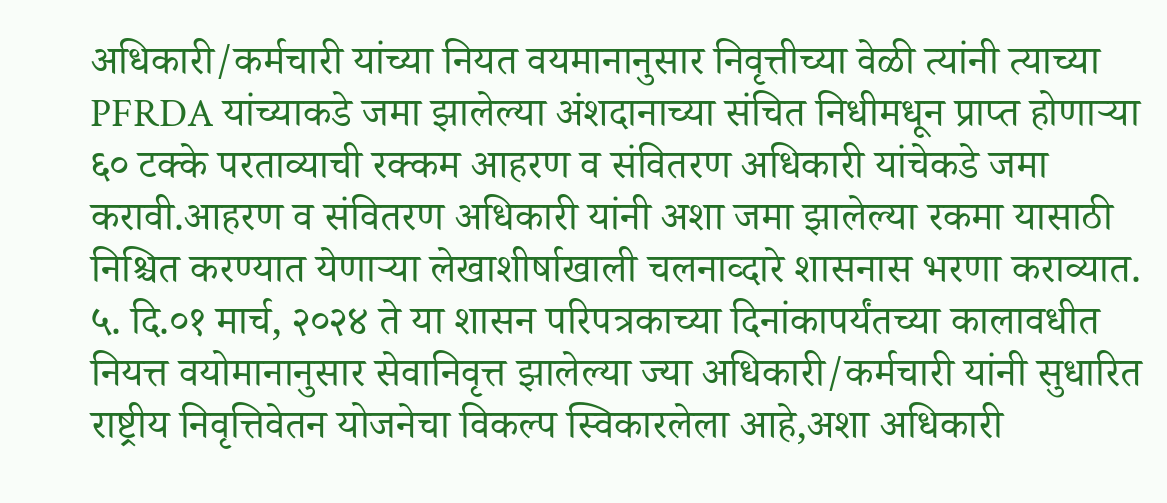अधिकारी/कर्मचारी यांच्या नियत वयमानानुसार निवृत्तीच्या वेळी त्यांनी त्याच्या PFRDA यांच्याकडे जमा झालेल्या अंशदानाच्या संचित निधीमधून प्राप्त होणाऱ्या ६० टक्के परताव्याची रक्कम आहरण व संवितरण अधिकारी यांचेकडे जमा करावी.आहरण व संवितरण अधिकारी यांनी अशा जमा झालेल्या रकमा यासाठी निश्चित करण्यात येणाऱ्या लेखाशीर्षाखाली चलनाव्दारे शासनास भरणा कराव्यात.
५. दि.०१ मार्च, २०२४ ते या शासन परिपत्रकाच्या दिनांकापर्यंतच्या कालावधीत नियत्त वयोमानानुसार सेवानिवृत्त झालेल्या ज्या अधिकारी/कर्मचारी यांनी सुधारित राष्ट्रीय निवृत्तिवेतन योजनेचा विकल्प स्विकारलेला आहे,अशा अधिकारी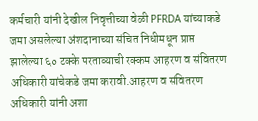कर्मचारी यांनी देखील निवृत्तीच्या वेळी PFRDA यांच्याकडे जमा असलेल्या अंशदानाच्या संचित निधीमधून प्राप्त झालेल्या ६० टक्के परताव्याची रक्कम आहरण व संवितरण अधिकारी यांचेकडे जमा करावी.आहरण व संवितरण अधिकारी यांनी अशा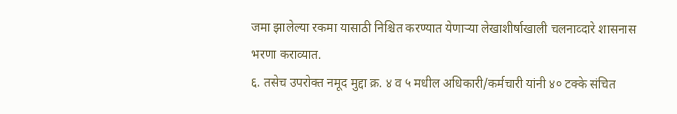जमा झालेल्या रकमा यासाठी निश्चित करण्यात येणाऱ्या लेखाशीर्षाखाली चलनाव्दारे शासनास भरणा कराव्यात.
६. तसेच उपरोक्त नमूद मुद्दा क्र. ४ व ५ मधील अधिकारी/कर्मचारी यांनी ४० टक्के संचित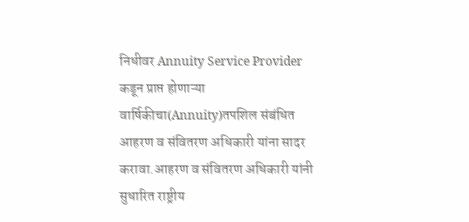निधीवर Annuity Service Provider कडून प्राप्त होणाऱ्या वार्षिकीचा(Annuity)तपशिल संबंधित आहरण व संवितरण अधिकारी यांना सादर करावा.आहरण व संवितरण अधिकारी यांनी सुधारित राष्ट्रीय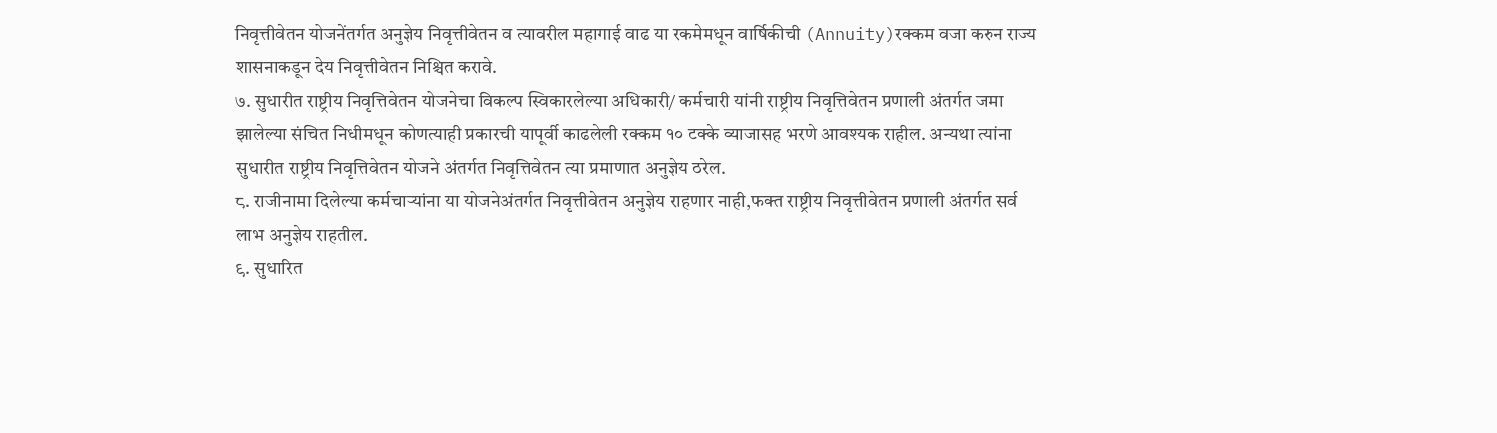निवृत्तीवेतन योजनेंतर्गत अनुज्ञेय निवृत्तीवेतन व त्यावरील महागाई वाढ या रकमेमधून वार्षिकीची (Annuity)रक्कम वजा करुन राज्य शासनाकडून देय निवृत्तीवेतन निश्चित करावे.
७. सुधारीत राष्ट्रीय निवृत्तिवेतन योजनेचा विकल्प स्विकारलेल्या अधिकारी/ कर्मचारी यांनी राष्ट्रीय निवृत्तिवेतन प्रणाली अंतर्गत जमा झालेल्या संचित निधीमधून कोणत्याही प्रकारची यापूर्वी काढलेली रक्कम १० टक्के व्याजासह भरणे आवश्यक राहील. अन्यथा त्यांना सुधारीत राष्ट्रीय निवृत्तिवेतन योजने अंतर्गत निवृत्तिवेतन त्या प्रमाणात अनुज्ञेय ठरेल.
८. राजीनामा दिलेल्या कर्मचाऱ्यांना या योजनेअंतर्गत निवृत्तीवेतन अनुज्ञेय राहणार नाही,फक्त राष्ट्रीय निवृत्तीवेतन प्रणाली अंतर्गत सर्व लाभ अनुज्ञेय राहतील.
९. सुधारित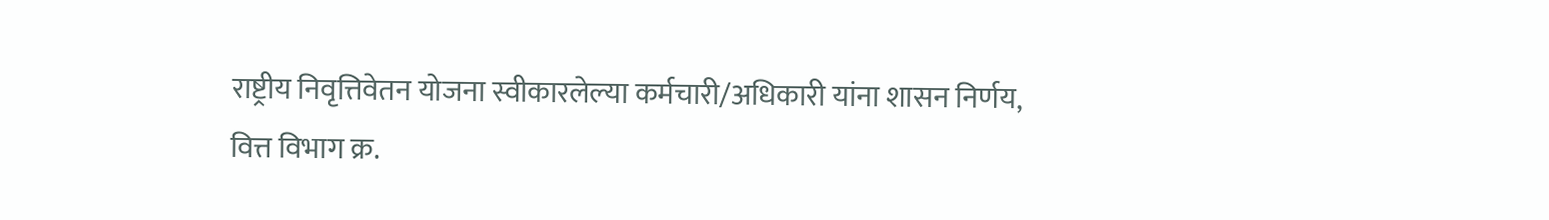राष्ट्रीय निवृत्तिवेतन योजना स्वीकारलेल्या कर्मचारी/अधिकारी यांना शासन निर्णय,
वित्त विभाग क्र.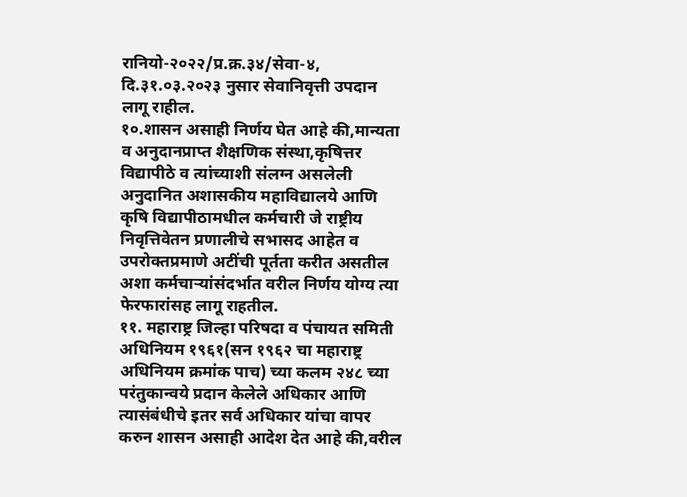रानियो-२०२२/प्र.क्र.३४/सेवा-४, दि.३१.०३.२०२३ नुसार सेवानिवृत्ती उपदान लागू राहील.
१०.शासन असाही निर्णय घेत आहे की,मान्यता व अनुदानप्राप्त शैक्षणिक संस्था,कृषित्तर विद्यापीठे व त्यांच्याशी संलग्न असलेली अनुदानित अशासकीय महाविद्यालये आणि कृषि विद्यापीठामधील कर्मचारी जे राष्ट्रीय निवृत्तिवेतन प्रणालीचे सभासद आहेत व उपरोक्तप्रमाणे अटींची पूर्तता करीत असतील अशा कर्मचाऱ्यांसंदर्भात वरील निर्णय योग्य त्या फेरफारांसह लागू राहतील.
११. महाराष्ट्र जिल्हा परिषदा व पंचायत समिती अधिनियम १९६१(सन १९६२ चा महाराष्ट्र अधिनियम क्रमांक पाच) च्या कलम २४८ च्या परंतुकान्वये प्रदान केलेले अधिकार आणि त्यासंबंधीचे इतर सर्व अधिकार यांचा वापर करुन शासन असाही आदेश देत आहे की,वरील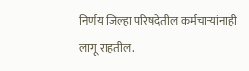निर्णय जिल्हा परिषदेतील कर्मचाऱ्यांनाही लागू राहतील.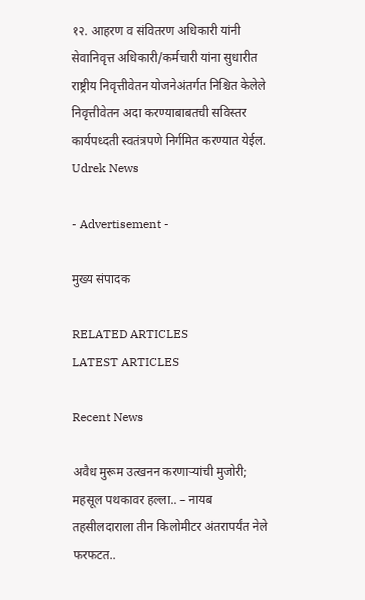१२. आहरण व संवितरण अधिकारी यांनी सेवानिवृत्त अधिकारी/कर्मचारी यांना सुधारीत राष्ट्रीय निवृत्तीवेतन योजनेअंतर्गत निश्चित केलेले निवृत्तीवेतन अदा करण्याबाबतची सविस्तर कार्यपध्दती स्वतंत्रपणे निर्गमित करण्यात येईल.
Udrek News

- Advertisement -

मुख्य संपादक

RELATED ARTICLES
LATEST ARTICLES

Recent News

अवैध मुरूम उत्खनन करणाऱ्यांची मुजोरी; महसूल पथकावर हल्ला.. – नायब तहसीलदाराला तीन किलोमीटर अंतरापर्यंत नेले फरफटत..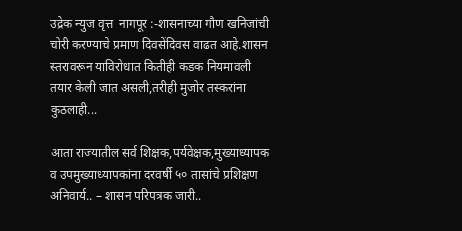उद्रेक न्युज वृत्त  नागपूर :-शासनाच्या गौण खनिजांची चोरी करण्याचे प्रमाण दिवसेंदिवस वाढत आहे.शासन स्तरावरून याविरोधात कितीही कडक नियमावली तयार केली जात असली,तरीही मुजोर तस्करांना कुठलाही...

आता राज्यातील सर्व शिक्षक,पर्यवेक्षक,मुख्याध्यापक व उपमुख्याध्यापकांना दरवर्षी ५० तासांचे प्रशिक्षण अनिवार्य.. – शासन परिपत्रक जारी..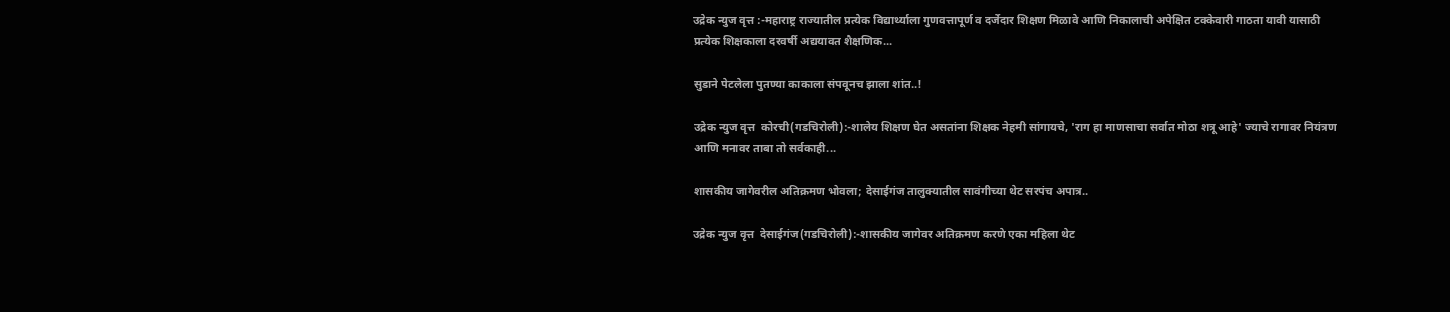उद्रेक न्युज वृत्त :-महाराष्ट्र राज्यातील प्रत्येक विद्यार्थ्याला गुणवत्तापूर्ण व दर्जेदार शिक्षण मिळावे आणि निकालाची अपेक्षित टक्केवारी गाठता यावी यासाठी प्रत्येक शिक्षकाला दरवर्षी अद्ययावत शैक्षणिक...

सुडाने पेटलेला पुतण्या काकाला संपवूनच झाला शांत..!

उद्रेक न्युज वृत्त  कोरची(गडचिरोली):-शालेय शिक्षण घेत असतांना शिक्षक नेहमी सांगायचे, 'राग हा माणसाचा सर्वात मोठा शत्रू आहे' ज्याचे रागावर नियंत्रण आणि मनावर ताबा तो सर्वकाही...

शासकीय जागेवरील अतिक्रमण भोवला; देसाईगंज तालुक्यातील सावंगीच्या थेट सरपंच अपात्र..

उद्रेक न्युज वृत्त  देसाईगंज(गडचिरोली):-शासकीय जागेवर अतिक्रमण करणे एका महिला थेट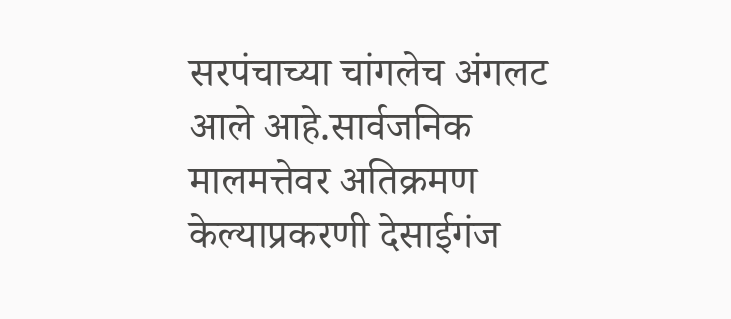सरपंचाच्या चांगलेच अंगलट आले आहे.सार्वजनिक मालमत्तेवर अतिक्रमण केल्याप्रकरणी देसाईगंज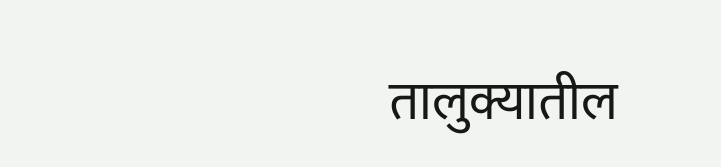तालुक्यातील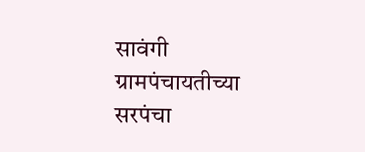सावंगी ग्रामपंचायतीच्या सरपंचा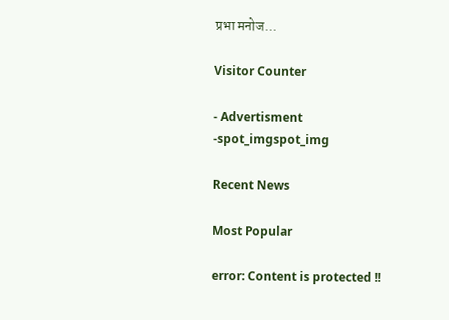प्रभा मनोज...

Visitor Counter

- Advertisment -spot_imgspot_img

Recent News

Most Popular

error: Content is protected !!